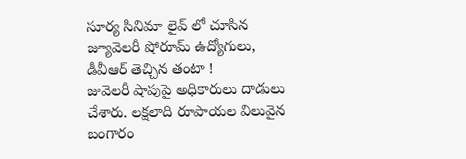సూర్య సినిమా లైవ్ లో చూసిన జ్యూవెలరీ షోరూమ్ ఉద్యోగులు, డీవీఆర్ తెచ్చిన తంటా !
జువెలరీ షాపుపై అధికారులు దాడులు చేశారు. లక్షలాది రూపాయల విలువైన బంగారం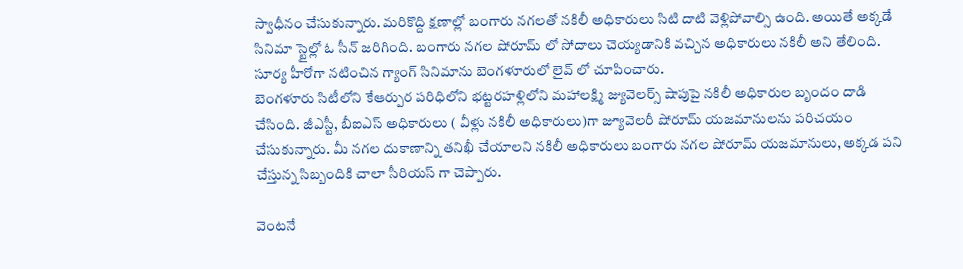స్వాధీనం చేసుకున్నారు. మరికొద్ది క్షణాల్లో బంగారు నగలతో నకిలీ అధికారులు సిటి దాటి వెళ్లిపోవాల్సి ఉంది. అయితే అక్కడే సినిమా స్టైల్లో ఓ సీన్ జరిగింది. బంగారు నగల షోరూమ్ లో సోదాలు చెయ్యడానికి వచ్చిన అధికారులు నకిలీ అని తేలింది. సూర్య హీరోగా నటించిన గ్యాంగ్ సినిమాను బెంగళూరులో లైవ్ లో చూపించారు.
బెంగళూరు సిటీలోని కేఆర్పుర పరిధిలోని భట్టరహళ్లిలోని మహాలక్ష్మి జ్యువెలర్స్ షాపుపై నకిలీ అధికారుల బృందం దాడి చేసింది. జీఎస్టీ, బీఐఎస్ అధికారులు ( వీళ్లు నకిలీ అధికారులు)గా జ్యూవెలరీ షోరూమ్ యజమానులను పరిచయం చేసుకున్నారు. మీ నగల దుకాణాన్ని తనిఖీ చేయాలని నకిలీ అధికారులు బంగారు నగల షోరూమ్ యజమానులు, అక్కడ పని చేస్తున్న సిబ్బందికి చాలా సీరియస్ గా చెప్పారు.

వెంటనే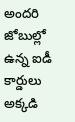అందరి జోబుల్లో ఉన్న ఐడీ కార్డులు అక్కడి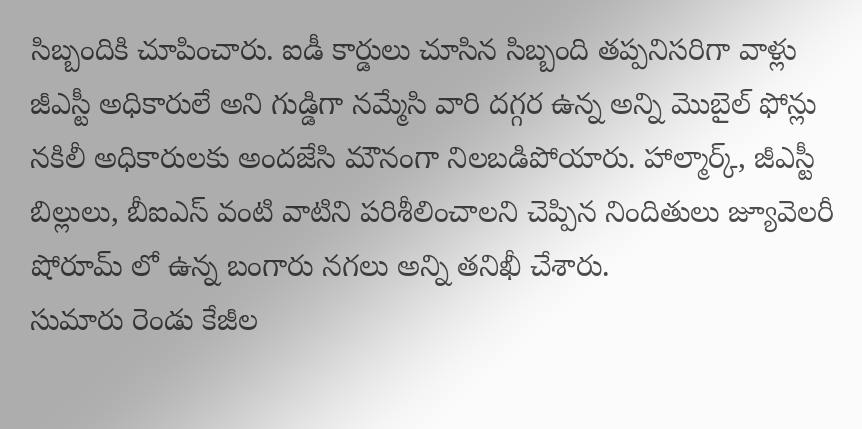సిబ్బందికి చూపించారు. ఐడీ కార్డులు చూసిన సిబ్బంది తప్పనిసరిగా వాళ్లు జీఎస్టీ అధికారులే అని గుడ్డిగా నమ్మేసి వారి దగ్గర ఉన్న అన్ని మొబైల్ ఫోన్లు నకిలీ అధికారులకు అందజేసి మౌనంగా నిలబడిపోయారు. హాల్మార్క్, జీఎస్టీ బిల్లులు, బీఐఎస్ వంటి వాటిని పరిశీలించాలని చెప్పిన నిందితులు జ్యూవెలరీ షోరూమ్ లో ఉన్న బంగారు నగలు అన్ని తనిఖీ చేశారు.
సుమారు రెండు కేజీల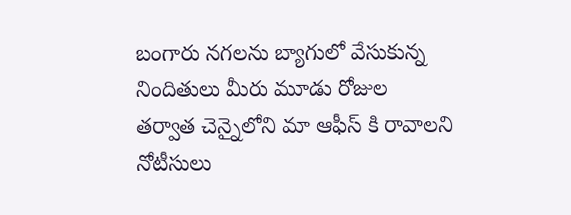బంగారు నగలను బ్యాగులో వేసుకున్న నిందితులు మీరు మూడు రోజుల తర్వాత చెన్నైలోని మా ఆఫీస్ కి రావాలని నోటీసులు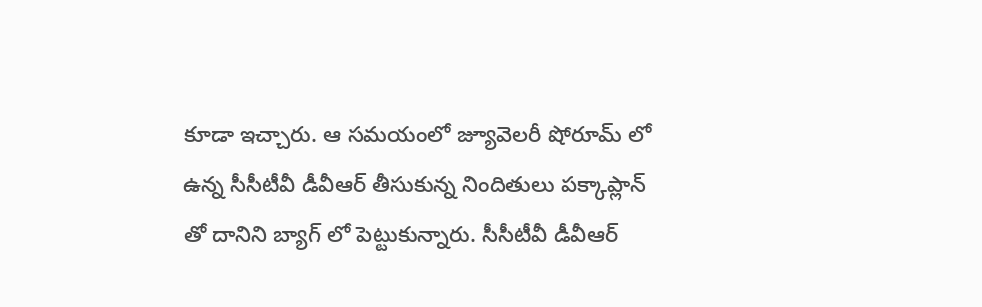కూడా ఇచ్చారు. ఆ సమయంలో జ్యూవెలరీ షోరూమ్ లో ఉన్న సీసీటీవీ డీవీఆర్ తీసుకున్న నిందితులు పక్కాప్లాన్ తో దానిని బ్యాగ్ లో పెట్టుకున్నారు. సీసీటీవీ డీవీఆర్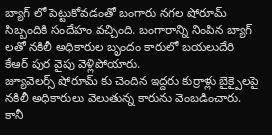బ్యాగ్ లో పెట్టుకోవడంతో బంగారు నగల షోరూమ్ సిబ్బందికి సందేహం వచ్చింది. బంగారాన్ని నింపిన బ్యాగ్ లతో నకిలీ అధికారుల బృందం కారులో బయలుదేరి కేఆర్ పుర వైపు వెళ్లిపోయారు.
జ్యూవెలర్స్ షోరూమ్ కు చెందిన ఇద్దరు కుర్రాళ్లు బైక్పైలపై నకిలీ అధికారులు వెలుతున్న కారును వెంబడించారు. కానీ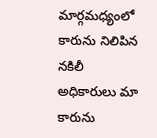మార్గమధ్యంలో కారును నిలిపిన నకిలీ అధికారులు మా కారును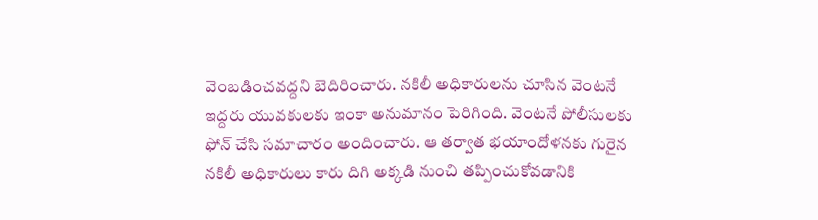వెంబడించవద్దని బెదిరించారు. నకిలీ అధికారులను చూసిన వెంటనే ఇద్దరు యువకులకు ఇంకా అనుమానం పెరిగింది. వెంటనే పోలీసులకు ఫోన్ చేసి సమాచారం అందించారు. ఆ తర్వాత భయాందోళనకు గురైన నకిలీ అధికారులు కారు దిగి అక్కడి నుంచి తప్పించుకోవడానికి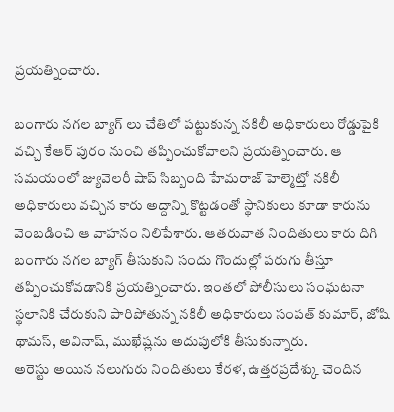ప్రయత్నించారు.

బంగారు నగల బ్యాగ్ లు చేతిలో పట్టుకున్న నకిలీ అధికారులు రోడ్డుపైకి వచ్చి కేఆర్ పురం నుంచి తప్పించుకోవాలని ప్రయత్నించారు. ఆ సమయంలో జ్యువెలరీ షాప్ సిబ్బంది హేమరాజ్ హెల్మెట్తో నకిలీ అధికారులు వచ్చిన కారు అద్దాన్ని కొట్టడంతో స్థానికులు కూడా కారును వెంబడించి ఆ వాహనం నిలిపేశారు. ఆతరువాత నిందితులు కారు దిగి బంగారు నగల బ్యాగ్ తీసుకుని సందు గొందుల్లో పరుగు తీస్తూ తప్పించుకోవడానికి ప్రయత్నించారు. ఇంతలో పోలీసులు సంఘటనా స్థలానికి చేరుకుని పారిపోతున్న నకిలీ అధికారులు సంపత్ కుమార్, జోషి థామస్, అవినాష్, ముఖేష్లను అదుపులోకి తీసుకున్నారు.
అరెస్టు అయిన నలుగురు నిందితులు కేరళ, ఉత్తరప్రదేశ్కు చెందిన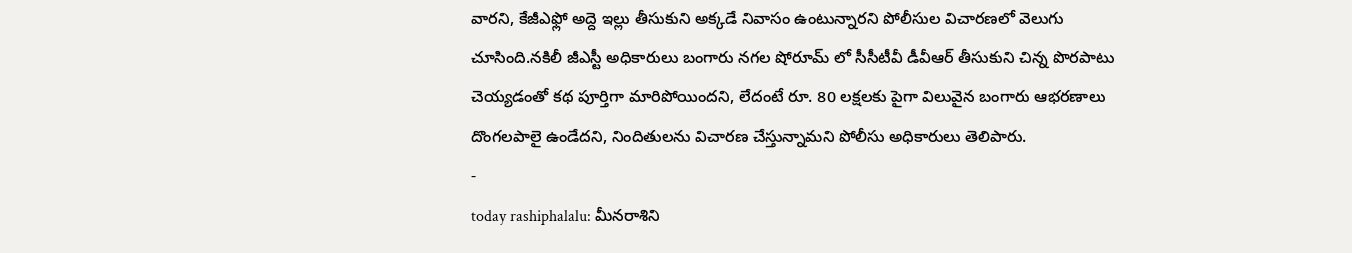వారని, కేజీఎఫ్లో అద్దె ఇల్లు తీసుకుని అక్కడే నివాసం ఉంటున్నారని పోలీసుల విచారణలో వెలుగు చూసింది.నకిలీ జీఎస్టీ అధికారులు బంగారు నగల షోరూమ్ లో సీసీటీవీ డీవీఆర్ తీసుకుని చిన్న పొరపాటు చెయ్యడంతో కథ పూర్తిగా మారిపోయిందని, లేదంటే రూ. 80 లక్షలకు పైగా విలువైన బంగారు ఆభరణాలు దొంగలపాలై ఉండేదని, నిందితులను విచారణ చేస్తున్నామని పోలీసు అధికారులు తెలిపారు.
-
today rashiphalalu: మీనరాశిని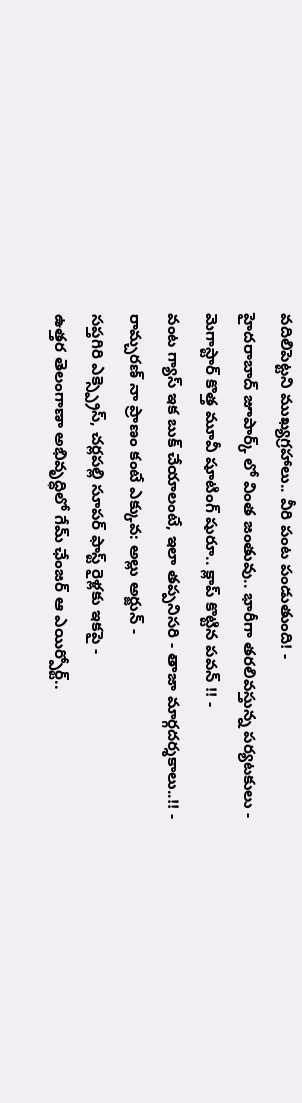వదిలిపెట్టని ముఖ్యగ్రహాలు.. వీరి పంట పండుతుంది! -
హైదరాబాద్ జూపార్క్ లో వింత జంతువు.. భారీగా తరలివస్తున్న పర్యటకులు -
మెగాస్టార్ కొత్త మూవీ షూటింగ్ షురూ.. క్లాప్ కొట్టిన పవన్ !! -
వంట గ్యాస్ ఇక బుక్ చేయాలంటే, ఇలా తప్పనిసరి - తాజా మార్గదర్శకాలు..!! -
రామ్చరణ్ నా ప్రాణం కంటే ఎక్కువ: అల్లు అర్జున్ -
సప్తగిరి ఎక్స్ప్రెస్, చర్లపల్లి సూపర్ ఫాస్ట్ రైళ్లకు ఇకపై -
ఉత్తర తెలంగాణా అభివృద్ధిలో గేమ్ ఛేంజర్ ఆ ఎయిర్పోర్ట్..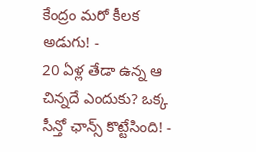కేంద్రం మరో కీలక అడుగు! -
20 ఏళ్ల తేడా ఉన్న ఆ చిన్నదే ఎందుకు? ఒక్క సీన్తో ఛాన్స్ కొట్టేసింది! -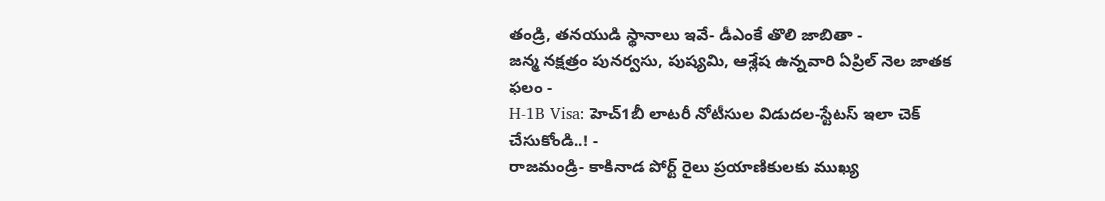తండ్రి, తనయుడి స్థానాలు ఇవే- డీఎంకే తొలి జాబితా -
జన్మ నక్షత్రం పునర్వసు, పుష్యమి, ఆశ్లేష ఉన్నవారి ఏప్రిల్ నెల జాతక ఫలం -
H-1B Visa: హెచ్1బీ లాటరీ నోటీసుల విడుదల-స్టేటస్ ఇలా చెక్ చేసుకోండి..! -
రాజమండ్రి- కాకినాడ పోర్ట్ రైలు ప్రయాణికులకు ముఖ్య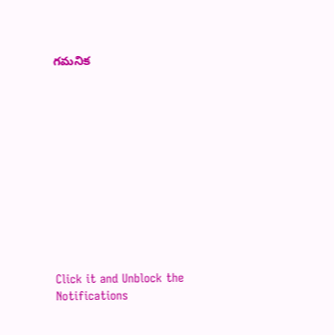గమనిక












Click it and Unblock the Notifications